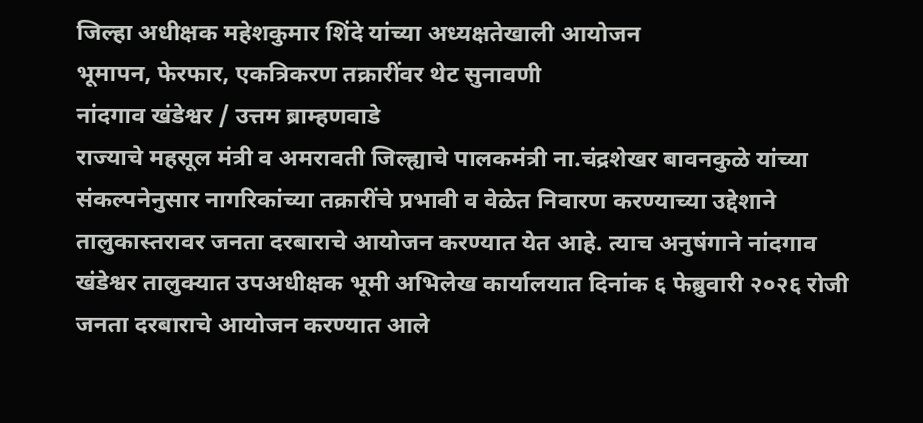जिल्हा अधीक्षक महेशकुमार शिंदे यांच्या अध्यक्षतेखाली आयोजन
भूमापन, फेरफार, एकत्रिकरण तक्रारींवर थेट सुनावणी
नांदगाव खंडेश्वर / उत्तम ब्राम्हणवाडे
राज्याचे महसूल मंत्री व अमरावती जिल्ह्याचे पालकमंत्री ना.चंद्रशेखर बावनकुळे यांच्या संकल्पनेनुसार नागरिकांच्या तक्रारींचे प्रभावी व वेळेत निवारण करण्याच्या उद्देशाने तालुकास्तरावर जनता दरबाराचे आयोजन करण्यात येत आहे. त्याच अनुषंगाने नांदगाव खंडेश्वर तालुक्यात उपअधीक्षक भूमी अभिलेख कार्यालयात दिनांक ६ फेब्रुवारी २०२६ रोजी जनता दरबाराचे आयोजन करण्यात आले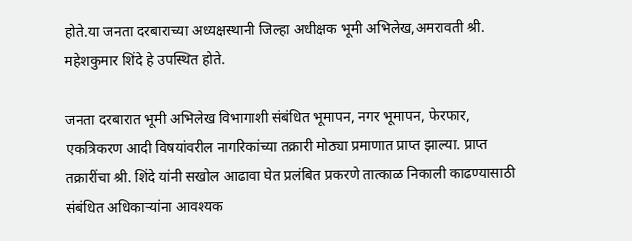होते.या जनता दरबाराच्या अध्यक्षस्थानी जिल्हा अधीक्षक भूमी अभिलेख,अमरावती श्री. महेशकुमार शिंदे हे उपस्थित होते.

जनता दरबारात भूमी अभिलेख विभागाशी संबंधित भूमापन, नगर भूमापन, फेरफार, एकत्रिकरण आदी विषयांवरील नागरिकांच्या तक्रारी मोठ्या प्रमाणात प्राप्त झाल्या. प्राप्त तक्रारींचा श्री. शिंदे यांनी सखोल आढावा घेत प्रलंबित प्रकरणे तात्काळ निकाली काढण्यासाठी संबंधित अधिकाऱ्यांना आवश्यक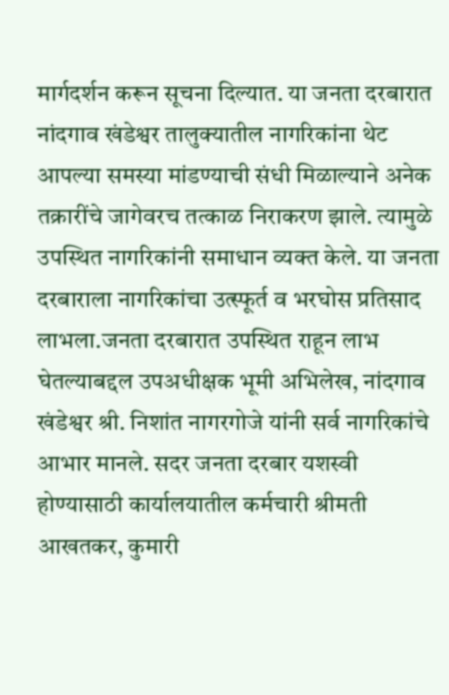मार्गदर्शन करून सूचना दिल्यात. या जनता दरबारात नांदगाव खंडेश्वर तालुक्यातील नागरिकांना थेट आपल्या समस्या मांडण्याची संधी मिळाल्याने अनेक तक्रारींचे जागेवरच तत्काळ निराकरण झाले. त्यामुळे उपस्थित नागरिकांनी समाधान व्यक्त केले. या जनता दरबाराला नागरिकांचा उत्स्फूर्त व भरघोस प्रतिसाद लाभला.जनता दरबारात उपस्थित राहून लाभ घेतल्याबद्दल उपअधीक्षक भूमी अभिलेख, नांदगाव खंडेश्वर श्री. निशांत नागरगोजे यांनी सर्व नागरिकांचे आभार मानले. सदर जनता दरबार यशस्वी होण्यासाठी कार्यालयातील कर्मचारी श्रीमती आखतकर, कुमारी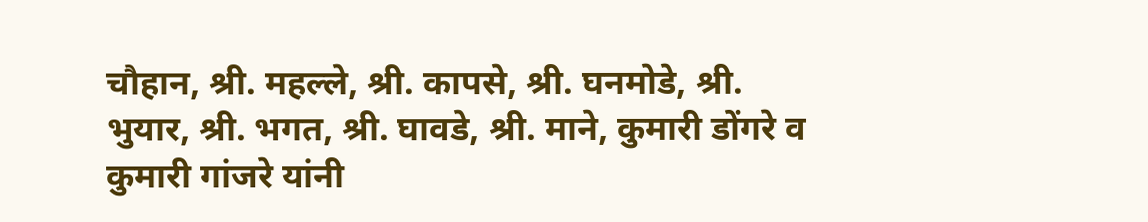चौहान, श्री. महल्ले, श्री. कापसे, श्री. घनमोडे, श्री. भुयार, श्री. भगत, श्री. घावडे, श्री. माने, कुमारी डोंगरे व कुमारी गांजरे यांनी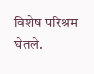विशेष परिश्रम घेतले.